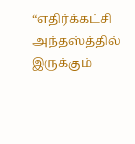“எதிர்க்கட்சி அந்தஸ்த்தில் இருக்கும்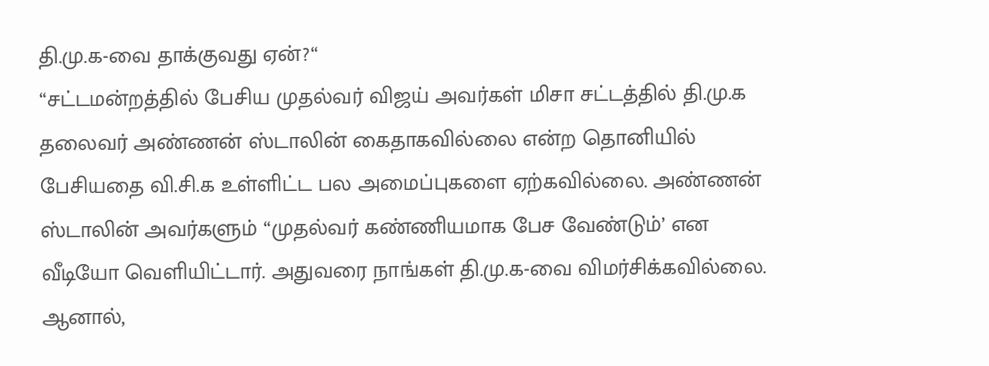தி.மு.க-வை தாக்குவது ஏன்?“
“சட்டமன்றத்தில் பேசிய முதல்வர் விஜய் அவர்கள் மிசா சட்டத்தில் தி.மு.க தலைவர் அண்ணன் ஸ்டாலின் கைதாகவில்லை என்ற தொனியில் பேசியதை வி.சி.க உள்ளிட்ட பல அமைப்புகளை ஏற்கவில்லை. அண்ணன் ஸ்டாலின் அவர்களும் “முதல்வர் கண்ணியமாக பேச வேண்டும்’ என வீடியோ வெளியிட்டார். அதுவரை நாங்கள் தி.மு.க-வை விமர்சிக்கவில்லை. ஆனால்,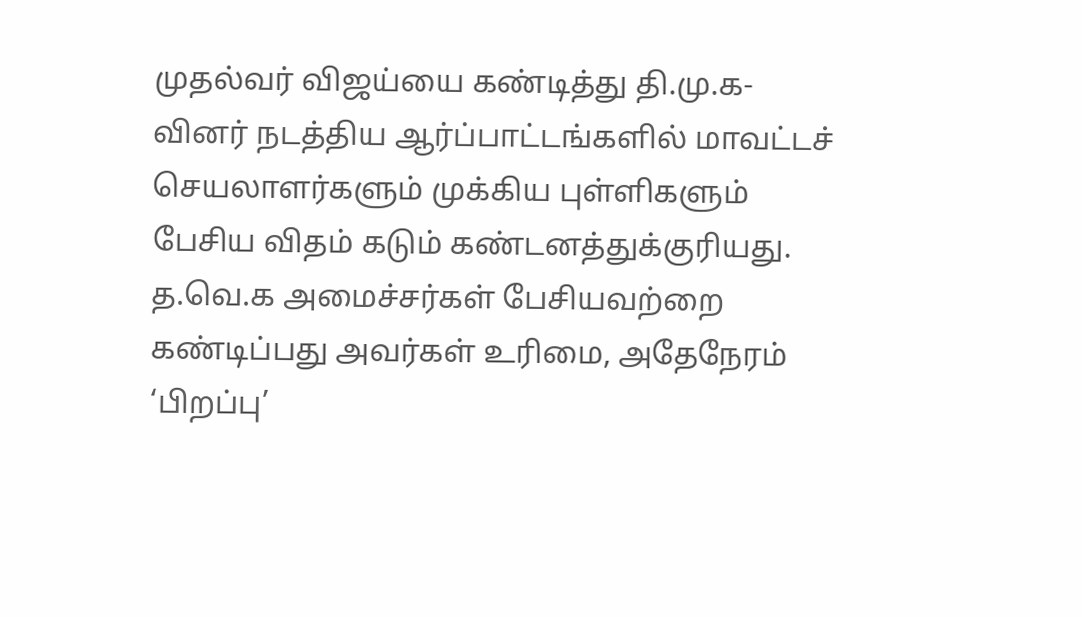முதல்வர் விஜய்யை கண்டித்து தி.மு.க-வினர் நடத்திய ஆர்ப்பாட்டங்களில் மாவட்டச் செயலாளர்களும் முக்கிய புள்ளிகளும் பேசிய விதம் கடும் கண்டனத்துக்குரியது. த.வெ.க அமைச்சர்கள் பேசியவற்றை கண்டிப்பது அவர்கள் உரிமை, அதேநேரம் ‘பிறப்பு’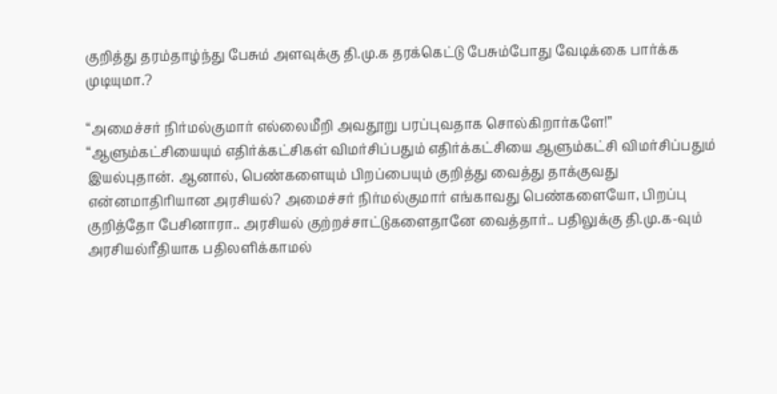குறித்து தரம்தாழ்ந்து பேசும் அளவுக்கு தி.மு.க தரக்கெட்டு பேசும்போது வேடிக்கை பார்க்க முடியுமா.?

“அமைச்சர் நிர்மல்குமார் எல்லைமீறி அவதூறு பரப்புவதாக சொல்கிறார்களே!”
“ஆளும்கட்சியையும் எதிர்க்கட்சிகள் விமர்சிப்பதும் எதிர்க்கட்சியை ஆளும்கட்சி விமர்சிப்பதும் இயல்புதான். ஆனால், பெண்களையும் பிறப்பையும் குறித்து வைத்து தாக்குவது என்னமாதிரியான அரசியல்? அமைச்சர் நிர்மல்குமார் எங்காவது பெண்களையோ, பிறப்பு குறித்தோ பேசினாரா.. அரசியல் குற்றச்சாட்டுகளைதானே வைத்தார்.. பதிலுக்கு தி.மு.க-வும் அரசியல்ரீதியாக பதிலளிக்காமல்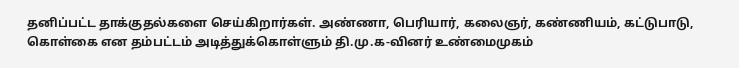தனிப்பட்ட தாக்குதல்களை செய்கிறார்கள். அண்ணா, பெரியார், கலைஞர், கண்ணியம், கட்டுபாடு, கொள்கை என தம்பட்டம் அடித்துக்கொள்ளும் தி.மு.க-வினர் உண்மைமுகம்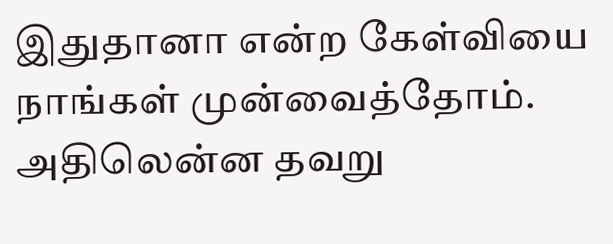இதுதானா என்ற கேள்வியை நாங்கள் முன்வைத்தோம். அதிலென்ன தவறு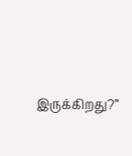இருக்கிறது?”